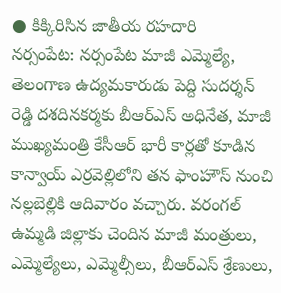● కిక్కిరిసిన జాతీయ రహదారి
నర్సంపేట: నర్సంపేట మాజీ ఎమ్మెల్యే, తెలంగాణ ఉద్యమకారుడు పెద్ది సుదర్శన్ రెడ్డి దశదినకర్మకు బీఆర్ఎస్ అధినేత, మాజీ ముఖ్యమంత్రి కేసీఆర్ భారీ కార్లతో కూడిన కాన్వాయ్ ఎర్రవెల్లిలోని తన ఫాంహౌస్ నుంచి నల్లబెల్లికి ఆదివారం వచ్చారు. వరంగల్ ఉమ్మడి జిల్లాకు చెందిన మాజీ మంత్రులు, ఎమ్మెల్యేలు, ఎమ్మెల్సీలు, బీఆర్ఎస్ శ్రేణులు,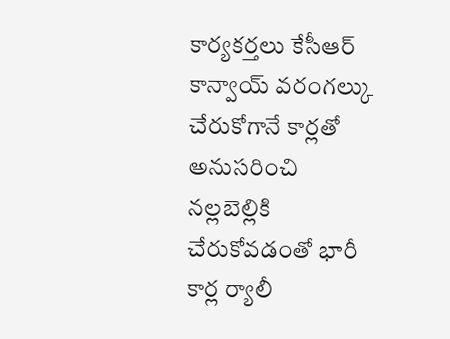కార్యకర్తలు కేసీఆర్ కాన్వాయ్ వరంగల్కు చేరుకోగానే కార్లతో అనుసరించి నల్లబెల్లికి చేరుకోవడంతో భారీ కార్ల ర్యాలీ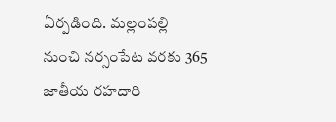ఏర్పడింది. మల్లంపల్లి నుంచి నర్సంపేట వరకు 365 జాతీయ రహదారి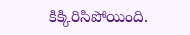కిక్కిరిసిపోయింది.